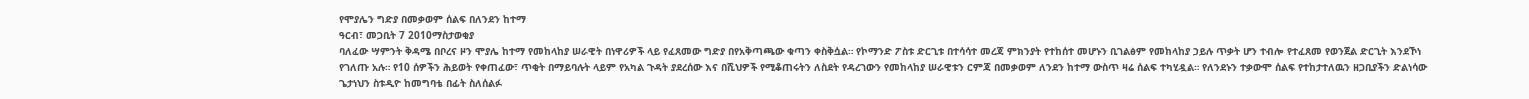የሞያሌን ግድያ በመቃወም ሰልፍ በለንደን ከተማ
ዓርብ፣ መጋቢት 7 2010ማስታወቂያ
ባለፈው ሣምንት ቅዳሜ በቦረና ዞን ሞያሌ ከተማ የመከላከያ ሠራዊት በነዋሪዎች ላይ የፈጸመው ግድያ በየአቅጣጫው ቁጣን ቀስቅሷል። የኮማንድ ፖስቱ ድርጊቱ በተሳሳተ መረጃ ምክንያት የተከሰተ መሆኑን ቢገልፅም የመከላከያ ኃይሉ ጥቃት ሆን ተብሎ የተፈጸመ የወንጀል ድርጊት እንደኾነ የገለጡ አሉ። የ10 ሰዎችን ሕይወት የቀጠፈው፣ ጥቂት በማይባሉት ላይም የአካል ጉዳት ያደረሰው እና በሺህዎች የሚቆጠሩትን ለስደት የዳረገውን የመከላከያ ሠራዊቱን ርምጃ በመቃወም ለንደን ከተማ ውስጥ ዛሬ ሰልፍ ተካሂዷል። የለንደኑን ተቃውሞ ሰልፍ የተከታተለዉን ዘጋቢያችን ድልነሳው ጌታነህን ስቱዲዮ ከመግባቴ በፊት ስለሰልፉ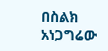በስልክ አነጋግሬው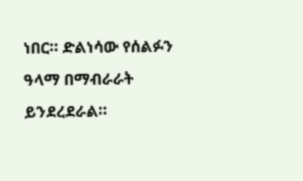ነበር። ድልነሳው የሰልፉን ዓላማ በማብራራት ይንደረደራል።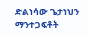ድልነሳው ጌታነህን
ማንተጋፍቶት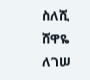ስለሺ
ሸዋዬ ለገሠ